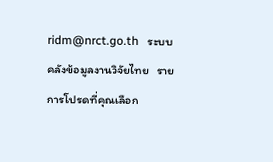ridm@nrct.go.th   ระบบคลังข้อมูลงานวิจัยไทย   รายการโปรดที่คุณเลือก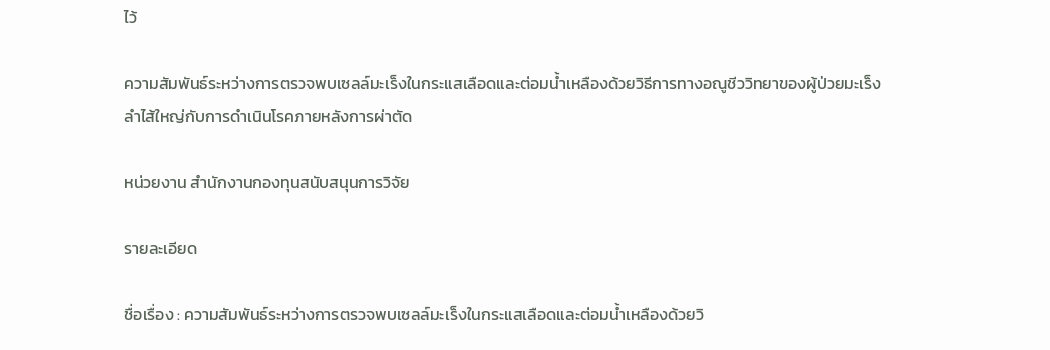ไว้

ความสัมพันธ์ระหว่างการตรวจพบเซลล์มะเร็งในกระแสเลือดและต่อมน้ำเหลืองด้วยวิธีการทางอณูชีววิทยาของผู้ป่วยมะเร็งลำไส้ใหญ่กับการดำเนินโรคภายหลังการผ่าตัด

หน่วยงาน สำนักงานกองทุนสนับสนุนการวิจัย

รายละเอียด

ชื่อเรื่อง : ความสัมพันธ์ระหว่างการตรวจพบเซลล์มะเร็งในกระแสเลือดและต่อมน้ำเหลืองด้วยวิ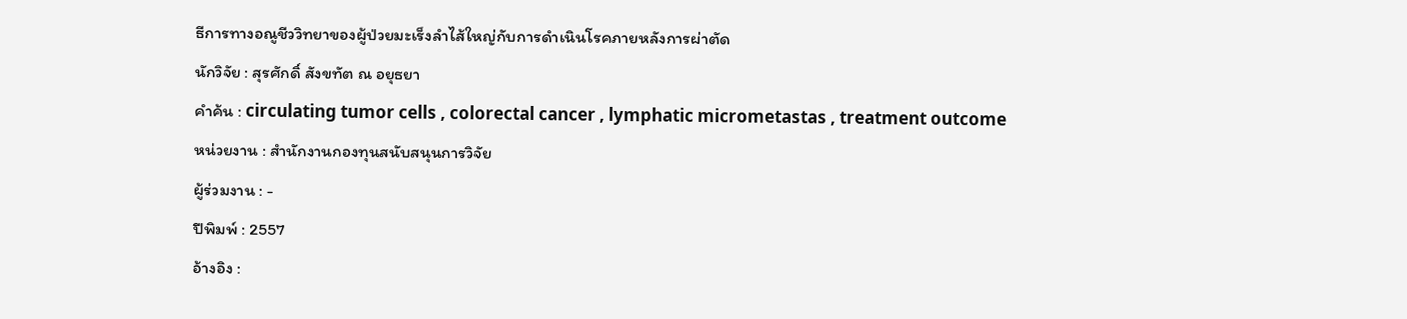ธีการทางอณูชีววิทยาของผู้ป่วยมะเร็งลำไส้ใหญ่กับการดำเนินโรคภายหลังการผ่าตัด
นักวิจัย : สุรศักดิ์ สังขทัต ณ อยุธยา
คำค้น : circulating tumor cells , colorectal cancer , lymphatic micrometastas , treatment outcome
หน่วยงาน : สำนักงานกองทุนสนับสนุนการวิจัย
ผู้ร่วมงาน : -
ปีพิมพ์ : 2557
อ้างอิง :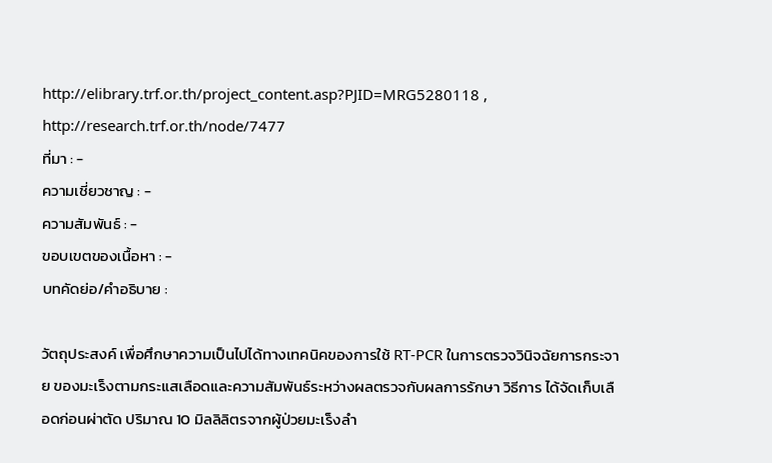http://elibrary.trf.or.th/project_content.asp?PJID=MRG5280118 , http://research.trf.or.th/node/7477
ที่มา : -
ความเชี่ยวชาญ : -
ความสัมพันธ์ : -
ขอบเขตของเนื้อหา : -
บทคัดย่อ/คำอธิบาย :

วัตถุประสงค์ เพื่อศึกษาความเป็นไปได้ทางเทคนิคของการใช้ RT-PCR ในการตรวจวินิจฉัยการกระจาย ของมะเร็งตามกระแสเลือดและความสัมพันธ์ระหว่างผลตรวจกับผลการรักษา วิธีการ ได้จัดเก็บเลือดก่อนผ่าตัด ปริมาณ 10 มิลลิลิตรจากผู้ป่วยมะเร็งลำ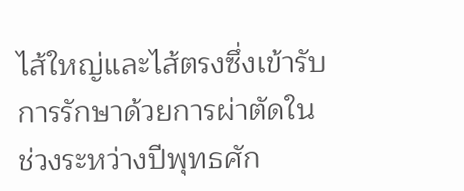ไส้ใหญ่และไส้ตรงซึ่งเข้ารับ การรักษาด้วยการผ่าตัดในช่วงระหว่างปีพุทธศัก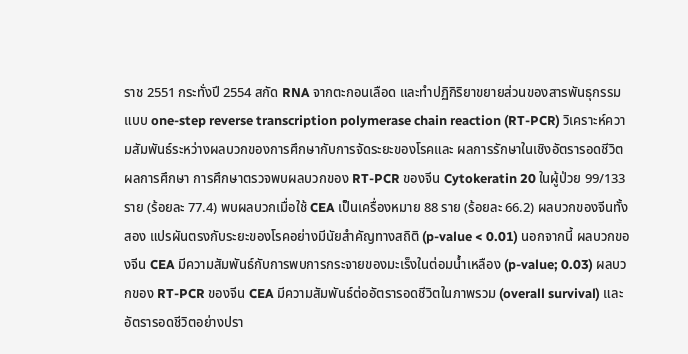ราช 2551 กระทั่งปี 2554 สกัด RNA จากตะกอนเลือด และทำปฏิกิริยาขยายส่วนของสารพันธุกรรมแบบ one-step reverse transcription polymerase chain reaction (RT-PCR) วิเคราะห์ความสัมพันธ์ระหว่างผลบวกของการศึกษากับการจัดระยะของโรคและ ผลการรักษาในเชิงอัตรารอดชีวิต ผลการศึกษา การศึกษาตรวจพบผลบวกของ RT-PCR ของจีน Cytokeratin 20 ในผู้ป่วย 99/133 ราย (ร้อยละ 77.4) พบผลบวกเมื่อใช้ CEA เป็นเครื่องหมาย 88 ราย (ร้อยละ 66.2) ผลบวกของจีนทั้งสอง แปรผันตรงกับระยะของโรคอย่างมีนัยสำคัญทางสถิติ (p-value < 0.01) นอกจากนี้ ผลบวกของจีน CEA มีความสัมพันธ์กับการพบการกระจายของมะเร็งในต่อมน้ำเหลือง (p-value; 0.03) ผลบวกของ RT-PCR ของจีน CEA มีความสัมพันธ์ต่ออัตรารอดชีวิตในภาพรวม (overall survival) และอัตรารอดชีวิตอย่างปรา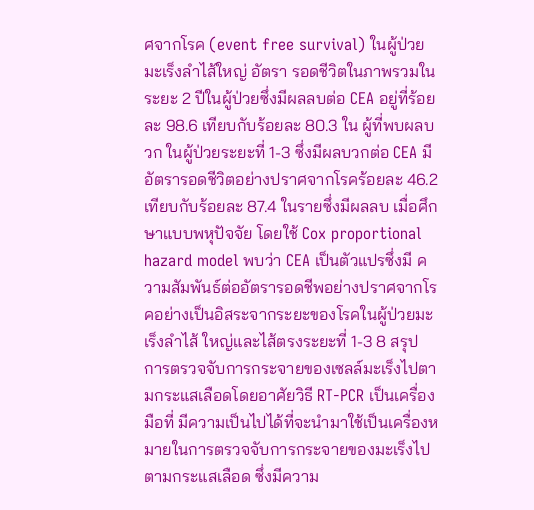ศจากโรค (event free survival) ในผู้ป่วยมะเร็งลำไส้ใหญ่ อัตรา รอดชีวิตในภาพรวมในระยะ 2 ปีในผู้ป่วยซึ่งมีผลลบต่อ CEA อยู่ที่ร้อยละ 98.6 เทียบกับร้อยละ 80.3 ใน ผู้ที่พบผลบวก ในผู้ป่วยระยะที่ 1-3 ซึ่งมีผลบวกต่อ CEA มีอัตรารอดชีวิตอย่างปราศจากโรคร้อยละ 46.2 เทียบกับร้อยละ 87.4 ในรายซึ่งมีผลลบ เมื่อศึกษาแบบพหุปัจจัย โดยใช้ Cox proportional hazard model พบว่า CEA เป็นตัวแปรซึ่งมี ความสัมพันธ์ต่ออัตรารอดชีพอย่างปราศจากโรคอย่างเป็นอิสระจากระยะของโรคในผู้ป่วยมะเร็งลำไส้ ใหญ่และไส้ตรงระยะที่ 1-3 8 สรุป การตรวจจับการกระจายของเซลล์มะเร็งไปตามกระแสเลือดโดยอาศัยวิธี RT-PCR เป็นเครื่องมือที่ มีความเป็นไปได้ที่จะนำมาใช้เป็นเครื่องหมายในการตรวจจับการกระจายของมะเร็งไปตามกระแสเลือด ซึ่งมีความ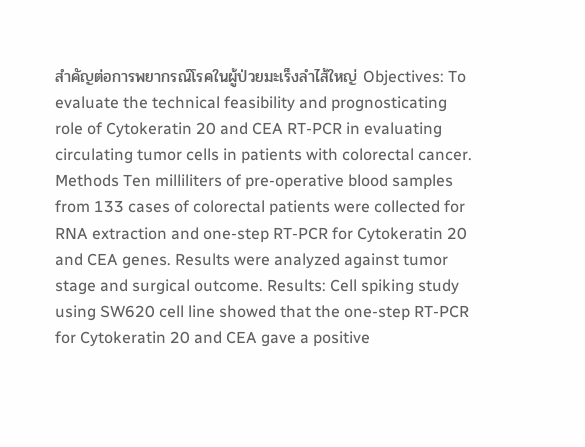สำคัญต่อการพยากรณ์โรคในผู้ป่วยมะเร็งลำไส้ใหญ่ Objectives: To evaluate the technical feasibility and prognosticating role of Cytokeratin 20 and CEA RT-PCR in evaluating circulating tumor cells in patients with colorectal cancer. Methods Ten milliliters of pre-operative blood samples from 133 cases of colorectal patients were collected for RNA extraction and one-step RT-PCR for Cytokeratin 20 and CEA genes. Results were analyzed against tumor stage and surgical outcome. Results: Cell spiking study using SW620 cell line showed that the one-step RT-PCR for Cytokeratin 20 and CEA gave a positive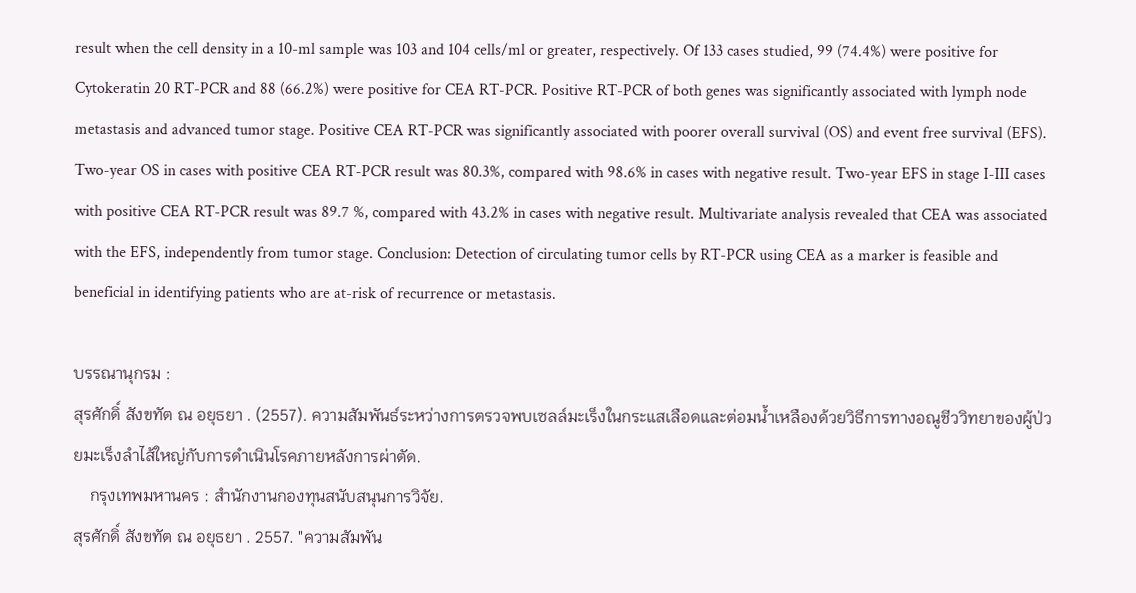result when the cell density in a 10-ml sample was 103 and 104 cells/ml or greater, respectively. Of 133 cases studied, 99 (74.4%) were positive for Cytokeratin 20 RT-PCR and 88 (66.2%) were positive for CEA RT-PCR. Positive RT-PCR of both genes was significantly associated with lymph node metastasis and advanced tumor stage. Positive CEA RT-PCR was significantly associated with poorer overall survival (OS) and event free survival (EFS). Two-year OS in cases with positive CEA RT-PCR result was 80.3%, compared with 98.6% in cases with negative result. Two-year EFS in stage I-III cases with positive CEA RT-PCR result was 89.7 %, compared with 43.2% in cases with negative result. Multivariate analysis revealed that CEA was associated with the EFS, independently from tumor stage. Conclusion: Detection of circulating tumor cells by RT-PCR using CEA as a marker is feasible and beneficial in identifying patients who are at-risk of recurrence or metastasis.

บรรณานุกรม :
สุรศักดิ์ สังขทัต ณ อยุธยา . (2557). ความสัมพันธ์ระหว่างการตรวจพบเซลล์มะเร็งในกระแสเลือดและต่อมน้ำเหลืองด้วยวิธีการทางอณูชีววิทยาของผู้ป่วยมะเร็งลำไส้ใหญ่กับการดำเนินโรคภายหลังการผ่าตัด.
    กรุงเทพมหานคร : สำนักงานกองทุนสนับสนุนการวิจัย.
สุรศักดิ์ สังขทัต ณ อยุธยา . 2557. "ความสัมพัน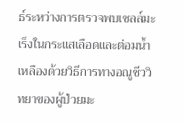ธ์ระหว่างการตรวจพบเซลล์มะเร็งในกระแสเลือดและต่อมน้ำเหลืองด้วยวิธีการทางอณูชีววิทยาของผู้ป่วยมะ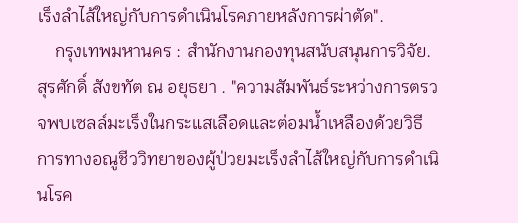เร็งลำไส้ใหญ่กับการดำเนินโรคภายหลังการผ่าตัด".
    กรุงเทพมหานคร : สำนักงานกองทุนสนับสนุนการวิจัย.
สุรศักดิ์ สังขทัต ณ อยุธยา . "ความสัมพันธ์ระหว่างการตรวจพบเซลล์มะเร็งในกระแสเลือดและต่อมน้ำเหลืองด้วยวิธีการทางอณูชีววิทยาของผู้ป่วยมะเร็งลำไส้ใหญ่กับการดำเนินโรค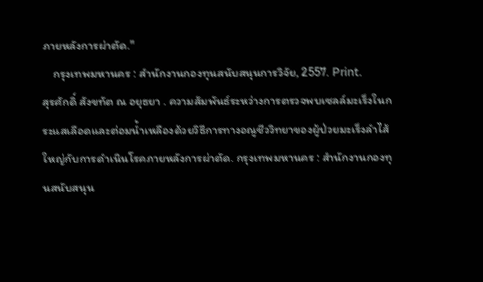ภายหลังการผ่าตัด."
    กรุงเทพมหานคร : สำนักงานกองทุนสนับสนุนการวิจัย, 2557. Print.
สุรศักดิ์ สังขทัต ณ อยุธยา . ความสัมพันธ์ระหว่างการตรวจพบเซลล์มะเร็งในกระแสเลือดและต่อมน้ำเหลืองด้วยวิธีการทางอณูชีววิทยาของผู้ป่วยมะเร็งลำไส้ใหญ่กับการดำเนินโรคภายหลังการผ่าตัด. กรุงเทพมหานคร : สำนักงานกองทุนสนับสนุน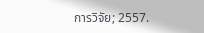การวิจัย; 2557.